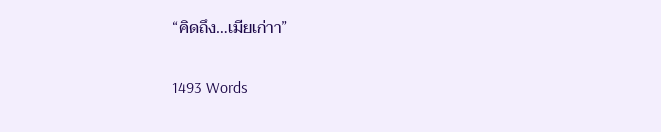“คิดถึง…เมียเก่าา”

1493 Words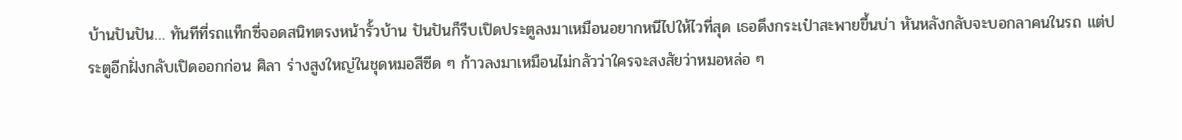บ้านปันปัน… ทันทีที่รถแท็กซี่จอดสนิทตรงหน้ารั้วบ้าน ปันปันก็รีบเปิดประตูลงมาเหมือนอยากหนีไปให้ไวที่สุด เธอดึงกระเป๋าสะพายขึ้นบ่า หันหลังกลับจะบอกลาคนในรถ แต่ประตูอีกฝั่งกลับเปิดออกก่อน ศิลา ร่างสูงใหญ่ในชุดหมอสีซีด ๆ ก้าวลงมาเหมือนไม่กลัวว่าใครจะสงสัยว่าหมอหล่อ ๆ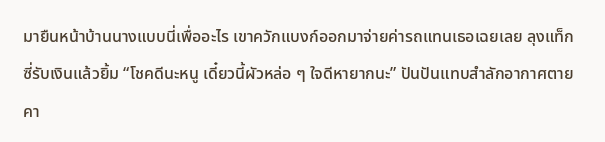มายืนหน้าบ้านนางแบบนี่เพื่ออะไร เขาควักแบงก์ออกมาจ่ายค่ารถแทนเธอเฉยเลย ลุงแท็กซี่รับเงินแล้วยิ้ม “โชคดีนะหนู เดี๋ยวนี้ผัวหล่อ ๆ ใจดีหายากนะ” ปันปันแทบสำลักอากาศตายคา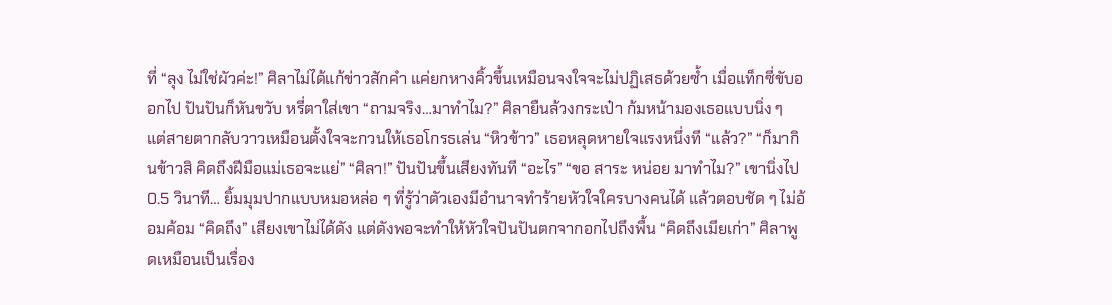ที่ “ลุง ไม่ใช่ผัวค่ะ!” ศิลาไม่ได้แก้ข่าวสักคำ แค่ยกหางคิ้วขึ้นเหมือนจงใจจะไม่ปฏิเสธด้วยซ้ำ เมื่อแท็กซี่ขับออกไป ปันปันก็หันขวับ หรี่ตาใส่เขา “ถามจริง…มาทำไม?” ศิลายืนล้วงกระเป๋า ก้มหน้ามองเธอแบบนิ่ง ๆ แต่สายตากลับวาวเหมือนตั้งใจจะกวนให้เธอโกรธเล่น “หิวข้าว” เธอหลุดหายใจแรงหนึ่งที “แล้ว?” “ก็มากินข้าวสิ คิดถึงฝีมือแม่เธอจะแย่” “ศิลา!” ปันปันขึ้นเสียงทันที “อะไร” “ขอ สาระ หน่อย มาทำไม?” เขานิ่งไป 0.5 วินาที… ยิ้มมุมปากแบบหมอหล่อ ๆ ที่รู้ว่าตัวเองมีอำนาจทำร้ายหัวใจใครบางคนได้ แล้วตอบชัด ๆ ไม่อ้อมค้อม “คิดถึง” เสียงเขาไม่ได้ดัง แต่ดังพอจะทำให้หัวใจปันปันตกจากอกไปถึงพื้น “คิดถึงเมียเก่า” ศิลาพูดเหมือนเป็นเรื่อง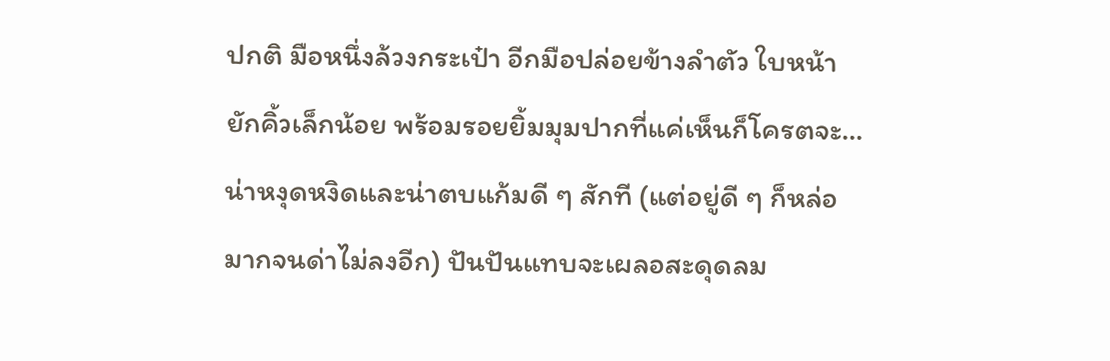ปกติ มือหนึ่งล้วงกระเป๋า อีกมือปล่อยข้างลำตัว ใบหน้ายักคิ้วเล็กน้อย พร้อมรอยยิ้มมุมปากที่แค่เห็นก็โครตจะ…น่าหงุดหงิดและน่าตบแก้มดี ๆ สักที (แต่อยู่ดี ๆ ก็หล่อมากจนด่าไม่ลงอีก) ปันปันแทบจะเผลอสะดุดลม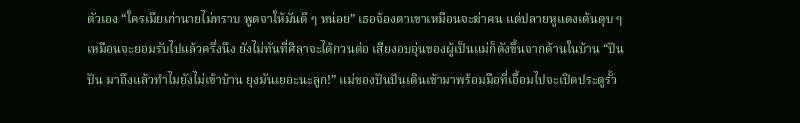ตัวเอง “ใครเมียเก่านายไม่ทราบ พูดจาให้มันดี ๆ หน่อย” เธอจ้องตาเขาเหมือนจะฆ่าคน แต่ปลายหูแดงเต้นตุบ ๆ เหมือนจะยอมรับไปแล้วครึ่งนึง ยังไม่ทันที่ศิลาจะได้กวนต่อ เสียงอบอุ่นของผู้เป็นแม่ก็ดังขึ้นจากด้านในบ้าน “ปันปัน มาถึงแล้วทำไมยังไม่เข้าบ้าน ยุงมันเยอะนะลูก!” แม่ของปันปันเดินเข้ามาพร้อมมือที่เอื้อมไปจะเปิดประตูรั้ว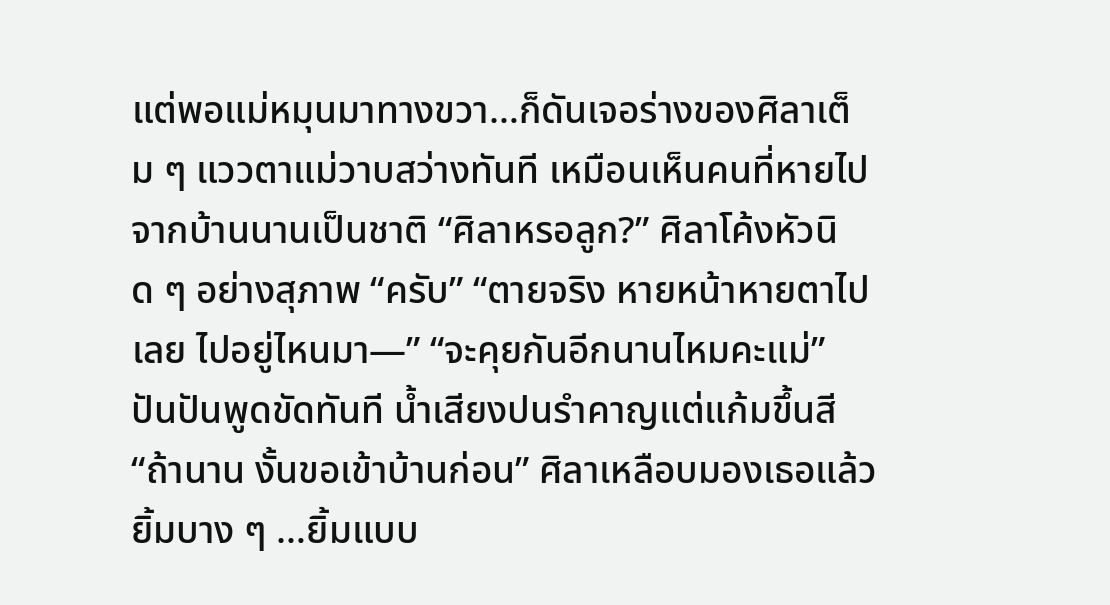แต่พอแม่หมุนมาทางขวา…ก็ดันเจอร่างของศิลาเต็ม ๆ แววตาแม่วาบสว่างทันที เหมือนเห็นคนที่หายไปจากบ้านนานเป็นชาติ “ศิลาหรอลูก?” ศิลาโค้งหัวนิด ๆ อย่างสุภาพ “ครับ” “ตายจริง หายหน้าหายตาไปเลย ไปอยู่ไหนมา—” “จะคุยกันอีกนานไหมคะแม่” ปันปันพูดขัดทันที น้ำเสียงปนรำคาญแต่แก้มขึ้นสี “ถ้านาน งั้นขอเข้าบ้านก่อน” ศิลาเหลือบมองเธอแล้วยิ้มบาง ๆ …ยิ้มแบบ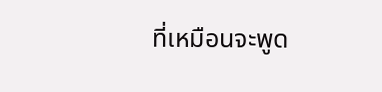ที่เหมือนจะพูด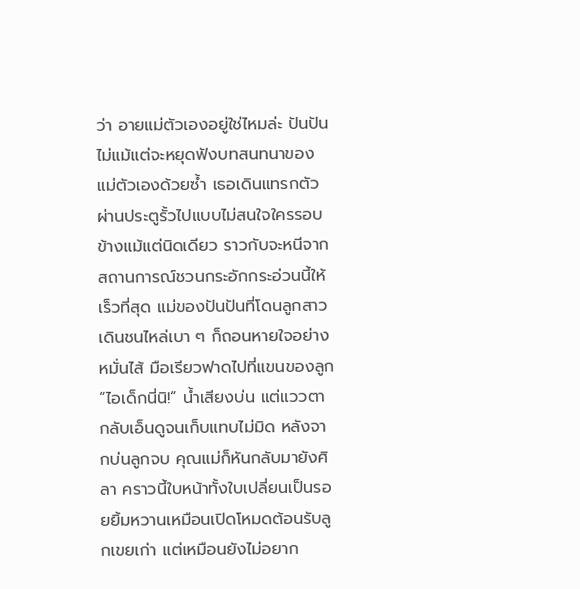ว่า อายแม่ตัวเองอยู่ใช่ไหมล่ะ ปันปันไม่แม้แต่จะหยุดฟังบทสนทนาของแม่ตัวเองด้วยซ้ำ เธอเดินแทรกตัวผ่านประตูรั้วไปแบบไม่สนใจใครรอบข้างแม้แต่นิดเดียว ราวกับจะหนีจากสถานการณ์ชวนกระอักกระอ่วนนี้ให้เร็วที่สุด แม่ของปันปันที่โดนลูกสาวเดินชนไหล่เบา ๆ ก็ถอนหายใจอย่างหมั่นไส้ มือเรียวฟาดไปที่แขนของลูก “ไอเด็กนี่นิ!” น้ำเสียงบ่น แต่แววตากลับเอ็นดูจนเก็บแทบไม่มิด หลังจากบ่นลูกจบ คุณแม่ก็หันกลับมายังศิลา คราวนี้ใบหน้าทั้งใบเปลี่ยนเป็นรอยยิ้มหวานเหมือนเปิดโหมดต้อนรับลูกเขยเก่า แต่เหมือนยังไม่อยาก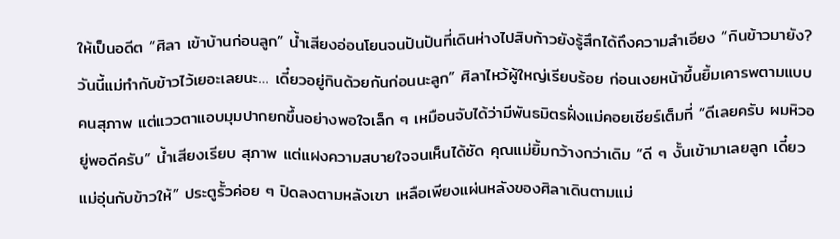ให้เป็นอดีต “ศิลา เข้าบ้านก่อนลูก” น้ำเสียงอ่อนโยนจนปันปันที่เดินห่างไปสิบก้าวยังรู้สึกได้ถึงความลำเอียง “กินข้าวมายัง? วันนี้แม่ทำกับข้าวไว้เยอะเลยนะ… เดี๋ยวอยู่กินด้วยกันก่อนนะลูก” ศิลาไหว้ผู้ใหญ่เรียบร้อย ก่อนเงยหน้าขึ้นยิ้มเคารพตามแบบคนสุภาพ แต่แววตาแอบมุมปากยกขึ้นอย่างพอใจเล็ก ๆ เหมือนจับได้ว่ามีพันธมิตรฝั่งแม่คอยเชียร์เต็มที่ “ดีเลยครับ ผมหิวอยู่พอดีครับ” น้ำเสียงเรียบ สุภาพ แต่แฝงความสบายใจจนเห็นได้ชัด คุณแม่ยิ้มกว้างกว่าเดิม “ดี ๆ งั้นเข้ามาเลยลูก เดี๋ยวแม่อุ่นกับข้าวให้” ประตูรั้วค่อย ๆ ปิดลงตามหลังเขา เหลือเพียงแผ่นหลังของศิลาเดินตามแม่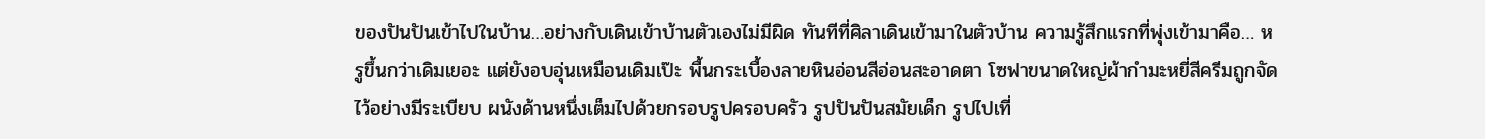ของปันปันเข้าไปในบ้าน…อย่างกับเดินเข้าบ้านตัวเองไม่มีผิด ทันทีที่ศิลาเดินเข้ามาในตัวบ้าน ความรู้สึกแรกที่พุ่งเข้ามาคือ… หรูขึ้นกว่าเดิมเยอะ แต่ยังอบอุ่นเหมือนเดิมเป๊ะ พื้นกระเบื้องลายหินอ่อนสีอ่อนสะอาดตา โซฟาขนาดใหญ่ผ้ากำมะหยี่สีครีมถูกจัดไว้อย่างมีระเบียบ ผนังด้านหนึ่งเต็มไปด้วยกรอบรูปครอบครัว รูปปันปันสมัยเด็ก รูปไปเที่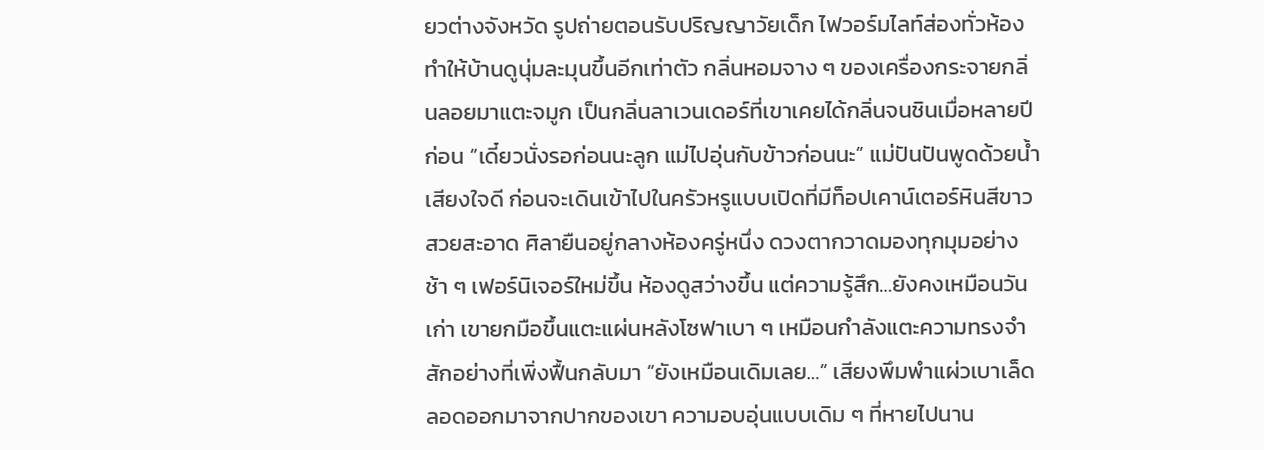ยวต่างจังหวัด รูปถ่ายตอนรับปริญญาวัยเด็ก ไฟวอร์มไลท์ส่องทั่วห้องทำให้บ้านดูนุ่มละมุนขึ้นอีกเท่าตัว กลิ่นหอมจาง ๆ ของเครื่องกระจายกลิ่นลอยมาแตะจมูก เป็นกลิ่นลาเวนเดอร์ที่เขาเคยได้กลิ่นจนชินเมื่อหลายปีก่อน “เดี๋ยวนั่งรอก่อนนะลูก แม่ไปอุ่นกับข้าวก่อนนะ” แม่ปันปันพูดด้วยน้ำเสียงใจดี ก่อนจะเดินเข้าไปในครัวหรูแบบเปิดที่มีท็อปเคาน์เตอร์หินสีขาวสวยสะอาด ศิลายืนอยู่กลางห้องครู่หนึ่ง ดวงตากวาดมองทุกมุมอย่างช้า ๆ เฟอร์นิเจอร์ใหม่ขึ้น ห้องดูสว่างขึ้น แต่ความรู้สึก…ยังคงเหมือนวันเก่า เขายกมือขึ้นแตะแผ่นหลังโซฟาเบา ๆ เหมือนกำลังแตะความทรงจำสักอย่างที่เพิ่งฟื้นกลับมา “ยังเหมือนเดิมเลย…” เสียงพึมพำแผ่วเบาเล็ดลอดออกมาจากปากของเขา ความอบอุ่นแบบเดิม ๆ ที่หายไปนาน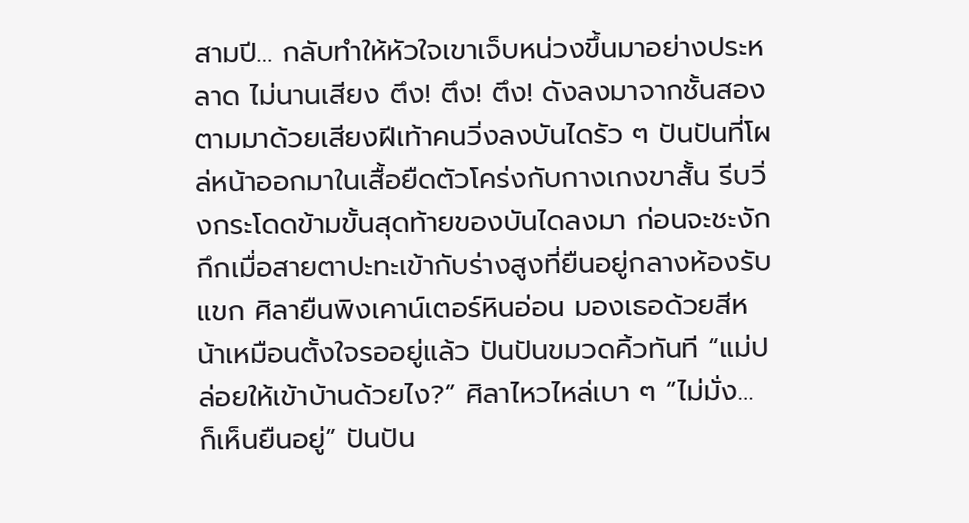สามปี… กลับทำให้หัวใจเขาเจ็บหน่วงขึ้นมาอย่างประหลาด ไม่นานเสียง ตึง! ตึง! ตึง! ดังลงมาจากชั้นสอง ตามมาด้วยเสียงฝีเท้าคนวิ่งลงบันไดรัว ๆ ปันปันที่โผล่หน้าออกมาในเสื้อยืดตัวโคร่งกับกางเกงขาสั้น รีบวิ่งกระโดดข้ามขั้นสุดท้ายของบันไดลงมา ก่อนจะชะงักกึกเมื่อสายตาปะทะเข้ากับร่างสูงที่ยืนอยู่กลางห้องรับแขก ศิลายืนพิงเคาน์เตอร์หินอ่อน มองเธอด้วยสีหน้าเหมือนตั้งใจรออยู่แล้ว ปันปันขมวดคิ้วทันที “แม่ปล่อยให้เข้าบ้านด้วยไง?” ศิลาไหวไหล่เบา ๆ “ไม่มั่ง… ก็เห็นยืนอยู่” ปันปัน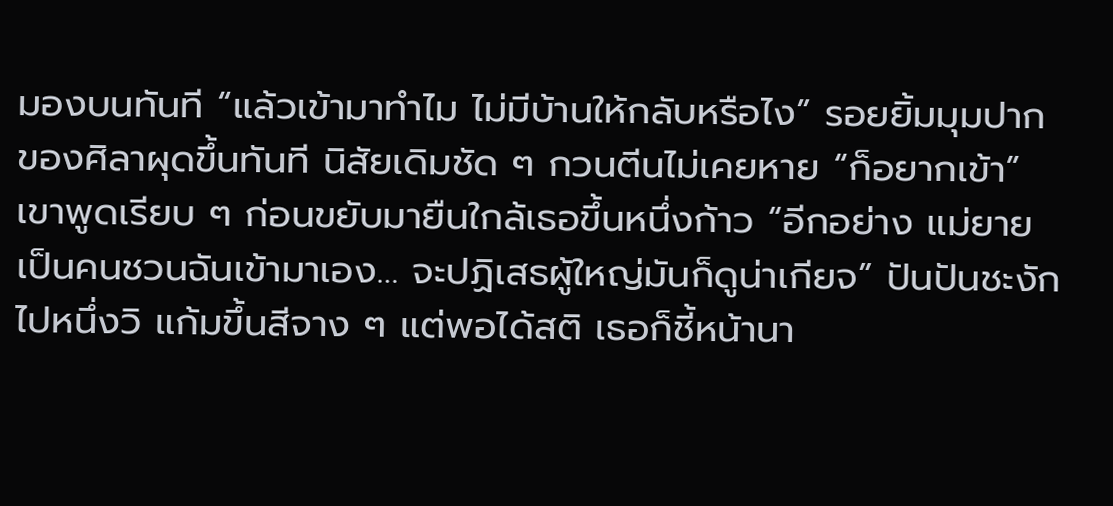มองบนทันที “แล้วเข้ามาทำไม ไม่มีบ้านให้กลับหรือไง” รอยยิ้มมุมปากของศิลาผุดขึ้นทันที นิสัยเดิมชัด ๆ กวนตีนไม่เคยหาย “ก็อยากเข้า” เขาพูดเรียบ ๆ ก่อนขยับมายืนใกล้เธอขึ้นหนึ่งก้าว “อีกอย่าง แม่ยาย เป็นคนชวนฉันเข้ามาเอง… จะปฏิเสธผู้ใหญ่มันก็ดูน่าเกียจ” ปันปันชะงักไปหนึ่งวิ แก้มขึ้นสีจาง ๆ แต่พอได้สติ เธอก็ชี้หน้านา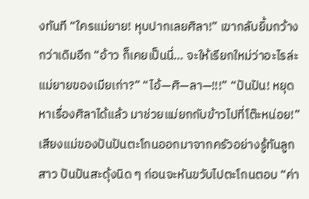งทันที “ใครแม่ยาย! หุบปากเลยศิลา!” เขากลับยิ้มกว้างกว่าเดิมอีก “อ้าว ก็เคยเป็นนี่… จะให้เรียกใหม่ว่าอะไรล่ะ แม่ยายของเมียเก่า?” “ไอ้—ศิ—ลา—!!!” “ปันปัน! หยุดหาเรื่องศิลาได้แล้ว มาช่วยแม่ยกกับข้าวไปที่โต๊ะหน่อย!” เสียงแม่ของปันปันตะโกนออกมาจากครัวอย่างรู้ทันลูกสาว ปันปันสะดุ้งนิด ๆ ก่อนจะหันขวับไปตะโกนตอบ “ค่า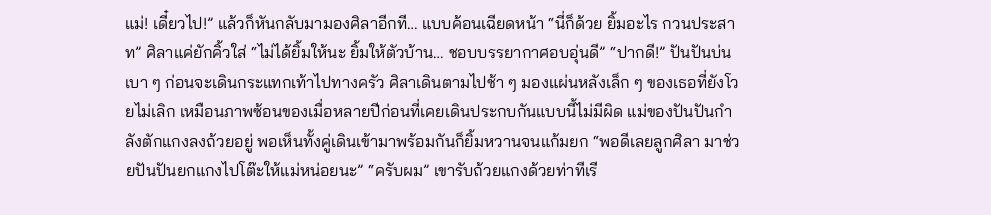แม่! เดี๋ยวไป!” แล้วก็หันกลับมามองศิลาอีกที… แบบค้อนเฉียดหน้า “นี่ก็ด้วย ยิ้มอะไร กวนประสาท” ศิลาแค่ยักคิ้วใส่ “ไม่ได้ยิ้มให้นะ ยิ้มให้ตัวบ้าน… ชอบบรรยากาศอบอุ่นดี” “ปากดี!” ปันปันบ่นเบา ๆ ก่อนจะเดินกระแทกเท้าไปทางครัว ศิลาเดินตามไปช้า ๆ มองแผ่นหลังเล็ก ๆ ของเธอที่ยังโวยไม่เลิก เหมือนภาพซ้อนของเมื่อหลายปีก่อนที่เคยเดินประกบกันแบบนี้ไม่มีผิด แม่ของปันปันกำลังตักแกงลงถ้วยอยู่ พอเห็นทั้งคู่เดินเข้ามาพร้อมกันก็ยิ้มหวานจนแก้มยก “พอดีเลยลูกศิลา มาช่วยปันปันยกแกงไปโต๊ะให้แม่หน่อยนะ” “ครับผม” เขารับถ้วยแกงด้วยท่าทีเรี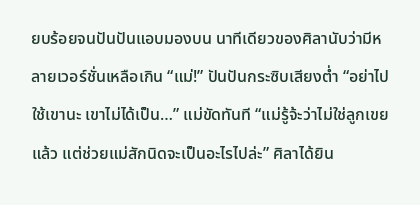ยบร้อยจนปันปันแอบมองบน นาทีเดียวของศิลานับว่ามีหลายเวอร์ชั่นเหลือเกิน “แม่!” ปันปันกระซิบเสียงต่ำ “อย่าไปใช้เขานะ เขาไม่ได้เป็น…” แม่ขัดทันที “แม่รู้จ้ะว่าไม่ใช่ลูกเขยแล้ว แต่ช่วยแม่สักนิดจะเป็นอะไรไปล่ะ” ศิลาได้ยิน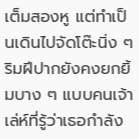เต็มสองหู แต่ทำเป็นเดินไปจัดโต๊ะนิ่ง ๆ ริมฝีปากยังคงยกยิ้มบาง ๆ แบบคนเจ้าเล่ห์ที่รู้ว่าเธอกำลัง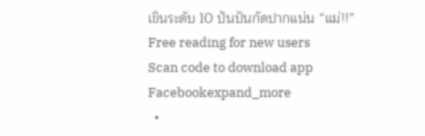เขินระดับ 10 ปันปันกัดปากแน่น “แม่!!”
Free reading for new users
Scan code to download app
Facebookexpand_more
  •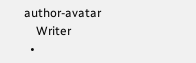author-avatar
    Writer
  •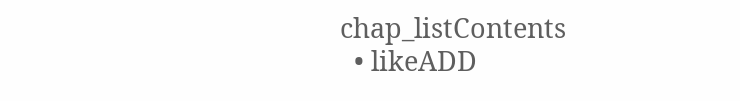chap_listContents
  • likeADD